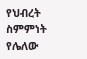የህብረት ስምምነት የሌለው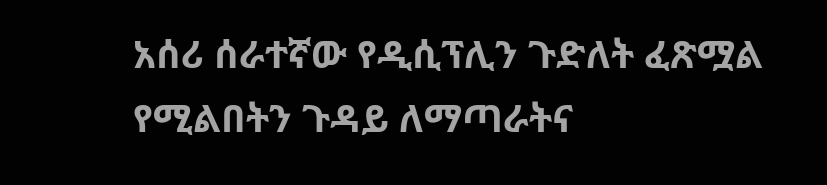አሰሪ ሰራተኛው የዲሲፕሊን ጉድለት ፈጽሟል የሚልበትን ጉዳይ ለማጣራትና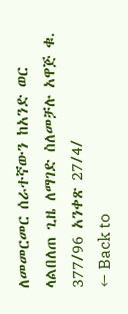ለመመርመር ሰራተኛውን ከአንድ ወር ላልበለጠ ጊዜ ለማገድ ስለመቻሉ አዋጅ ቁ. 377/96 አንቀጽ 27/4/
← Back to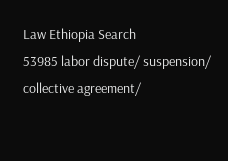Law Ethiopia Search
53985 labor dispute/ suspension/ collective agreement/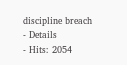discipline breach
- Details
- Hits: 2054